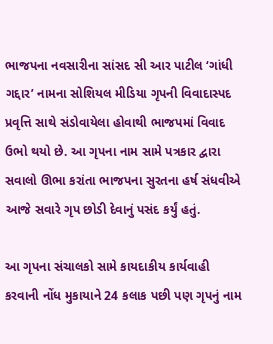ભાજપના નવસારીના સાંસદ સી આર પાટીલ ‘ગાંધી ગદ્દાર’ નામના સોશિયલ મીડિયા ગૃપની વિવાદાસ્પદ પ્રવૃત્તિ સાથે સંડોવાયેલા હોવાથી ભાજપમાં વિવાદ ઉભો થયો છે. આ ગૃપના નામ સામે પત્રકાર દ્વારા સવાલો ઊભા કરાંતા ભાજપના સુરતના હર્ષ સંધવીએ આજે સવારે ગૃપ છોડી દેવાનું પસંદ કર્યું હતું.

આ ગૃપના સંચાલકો સામે કાયદાકીય કાર્યવાહી કરવાની નોંધ મુકાયાને 24 કલાક પછી પણ ગૃપનું નામ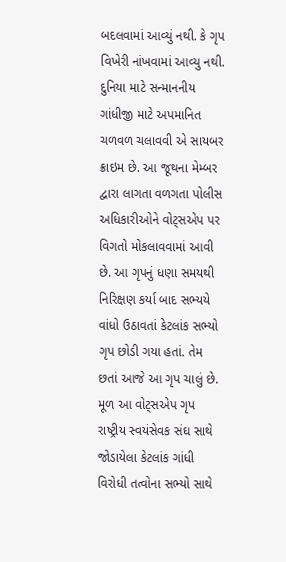બદલવામાં આવ્યું નથી. કે ગૃપ વિખેરી નાંખવામાં આવ્યુ નથી. દુનિયા માટે સન્માનનીય ગાંધીજી માટે અપમાનિત ચળવળ ચલાવવી એ સાયબર ક્રાઇમ છે. આ જૂથના મેમ્બર દ્વારા લાગતા વળગતા પોલીસ અધિકારીઓને વોટ્સએપ પર વિગતો મોકલાવવામાં આવી છે. આ ગૃપનું ધણા સમયથી નિરિક્ષણ કર્યા બાદ સભ્યયે વાંધો ઉઠાવતાં કેટલાંક સભ્યો ગૃપ છોડી ગયા હતાં. તેમ છતાં આજે આ ગૃપ ચાલું છે.
મૂળ આ વોટ્સએપ ગૃપ રાષ્ટ્રીય સ્વયંસેવક સંઘ સાથે જોડાયેલા કેટલાંક ગાંધી વિરોધી તત્વોના સભ્યો સાથે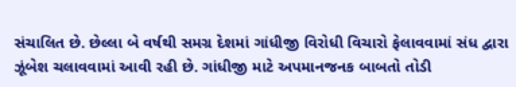સંચાલિત છે. છેલ્લા બે વર્ષથી સમગ્ર દેશમાં ગાંધીજી વિરોધી વિચારો ફેલાવવામાં સંધ દ્વારા ઝૂંબેશ ચલાવવામાં આવી રહી છે. ગાંધીજી માટે અપમાનજનક બાબતો તોડી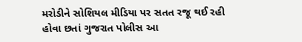મરોડીને સોશિયલ મીડિયા પર સતત રજૂ થઈ રહી હોવા છતાં ગુજરાત પોલીસ આ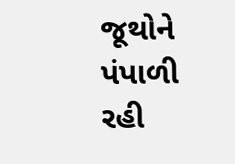જૂથોને પંપાળી રહી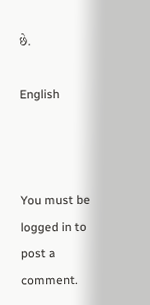છે.

English



You must be logged in to post a comment.